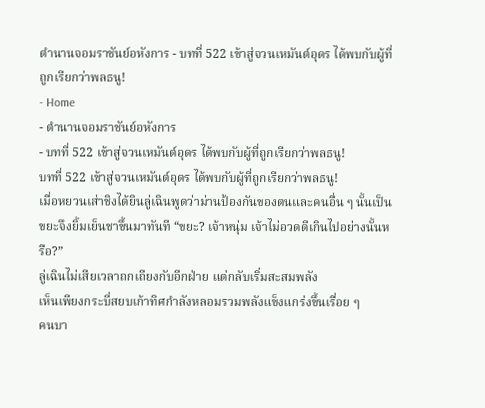ตำนานจอมราชันย์อหังการ - บทที่ 522 เข้าสู่จวนเหมันต์อุดร ได้พบกับผู้ที่ถูกเรียกว่าพลธนู!
- Home
- ตำนานจอมราชันย์อหังการ
- บทที่ 522 เข้าสู่จวนเหมันต์อุดร ได้พบกับผู้ที่ถูกเรียกว่าพลธนู!
บทที่ 522 เข้าสู่จวนเหมันต์อุดร ได้พบกับผู้ที่ถูกเรียกว่าพลธนู!
เมื่อหยวนเส่าชิงได้ยินลู่เฉินพูดว่าม่านป้องกันของตนและคนอื่น ๆ นั้นเป็นขยะจึงยิ้มเย็นชาขึ้นมาทันที “ขยะ? เจ้าหนุ่ม เจ้าไม่อวดดีเกินไปอย่างนั้นหรือ?”
ลู่เฉินไม่เสียเวลาถกเถียงกับอีกฝ่าย แต่กลับเริ่มสะสมพลัง
เห็นเพียงกระบี่สยบเก้าทิศกำลังหลอมรวมพลังแข็งแกร่งขึ้นเรื่อย ๆ
คนบา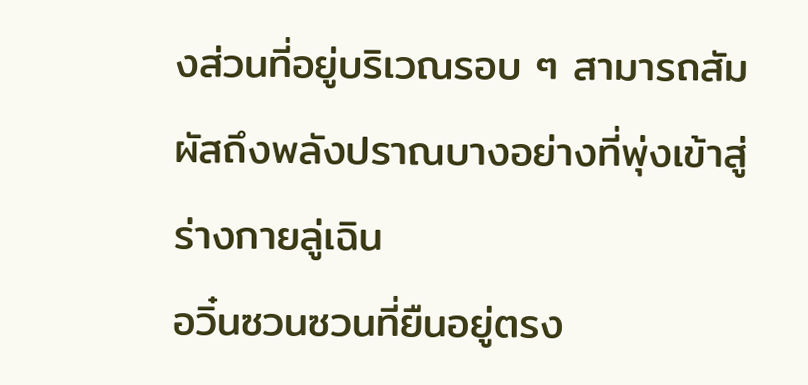งส่วนที่อยู่บริเวณรอบ ๆ สามารถสัมผัสถึงพลังปราณบางอย่างที่พุ่งเข้าสู่ร่างกายลู่เฉิน
อวิ๋นซวนซวนที่ยืนอยู่ตรง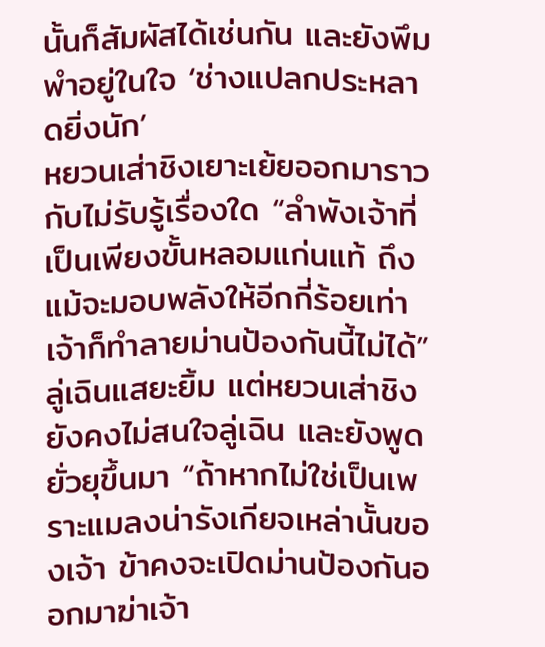นั้นก็สัมผัสได้เช่นกัน และยังพึมพำอยู่ในใจ ‘ช่างแปลกประหลาดยิ่งนัก’
หยวนเส่าชิงเยาะเย้ยออกมาราวกับไม่รับรู้เรื่องใด “ลำพังเจ้าที่เป็นเพียงขั้นหลอมแก่นแท้ ถึงแม้จะมอบพลังให้อีกกี่ร้อยเท่า เจ้าก็ทำลายม่านป้องกันนี้ไม่ได้”
ลู่เฉินแสยะยิ้ม แต่หยวนเส่าชิงยังคงไม่สนใจลู่เฉิน และยังพูดยั่วยุขึ้นมา “ถ้าหากไม่ใช่เป็นเพราะแมลงน่ารังเกียจเหล่านั้นของเจ้า ข้าคงจะเปิดม่านป้องกันออกมาฆ่าเจ้า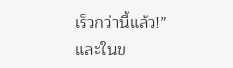เร็วกว่านี้แล้ว!”
และในข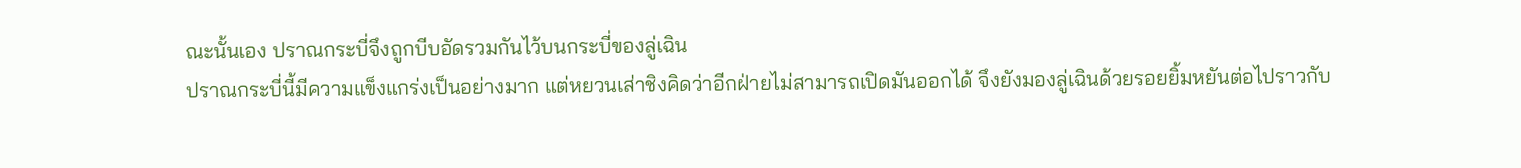ณะนั้นเอง ปราณกระบี่จึงถูกบีบอัดรวมกันไว้บนกระบี่ของลู่เฉิน
ปราณกระบี่นี้มีความแข็งแกร่งเป็นอย่างมาก แต่หยวนเส่าชิงคิดว่าอีกฝ่ายไม่สามารถเปิดมันออกได้ จึงยังมองลู่เฉินด้วยรอยยิ้มหยันต่อไปราวกับ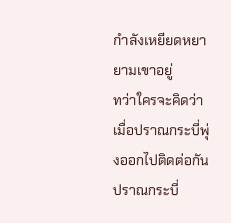กำลังเหยียดหยายามเขาอยู่
ทว่าใครจะคิดว่าเมื่อปราณกระบี่พุ่งออกไปติดต่อกัน ปราณกระบี่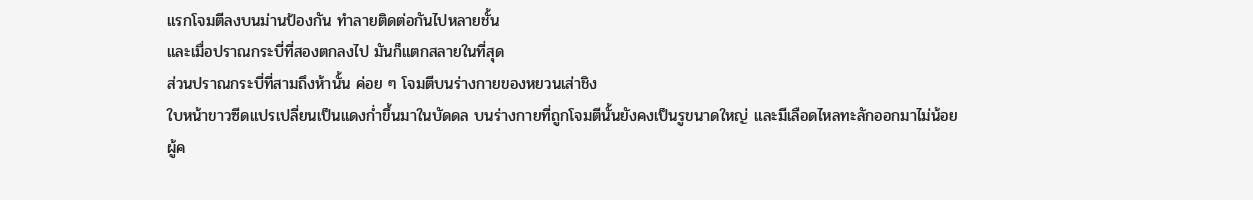แรกโจมตีลงบนม่านป้องกัน ทำลายติดต่อกันไปหลายชั้น
และเมื่อปราณกระบี่ที่สองตกลงไป มันก็แตกสลายในที่สุด
ส่วนปราณกระบี่ที่สามถึงห้านั้น ค่อย ๆ โจมตีบนร่างกายของหยวนเส่าชิง
ใบหน้าขาวซีดแปรเปลี่ยนเป็นแดงก่ำขึ้นมาในบัดดล บนร่างกายที่ถูกโจมตีนั้นยังคงเป็นรูขนาดใหญ่ และมีเลือดไหลทะลักออกมาไม่น้อย
ผู้ค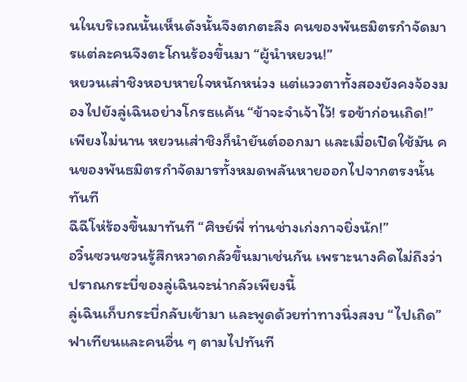นในบริเวณนั้นเห็นดังนั้นจึงตกตะลึง คนของพันธมิตรกำจัดมารแต่ละคนจึงตะโกนร้องขึ้นมา “ผู้นำหยวน!”
หยวนเส่าชิงหอบหายใจหนักหน่วง แต่แววตาทั้งสองยังคงจ้องมองไปยังลู่เฉินอย่างโกรธแค้น “ข้าจะจำเจ้าไว้! รอข้าก่อนเถิด!”
เพียงไม่นาน หยวนเส่าชิงก็นำยันต์ออกมา และเมื่อเปิดใช้มัน คนของพันธมิตรกำจัดมารทั้งหมดพลันหายออกไปจากตรงนั้นทันที
ฉีฉีโห่ร้องขึ้นมาทันที “ศิษย์พี่ ท่านช่างเก่งกาจยิ่งนัก!”
อวิ๋นซวนซวนรู้สึกหวาดกลัวขึ้นมาเช่นกัน เพราะนางคิดไม่ถึงว่าปราณกระบี่ของลู่เฉินจะน่ากลัวเพียงนี้
ลู่เฉินเก็บกระบี่กลับเข้ามา และพูดด้วยท่าทางนิ่งสงบ “ไปเถิด”
ฟาเทียนและคนอื่น ๆ ตามไปทันที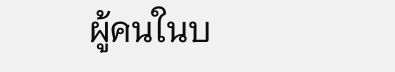ผู้คนในบ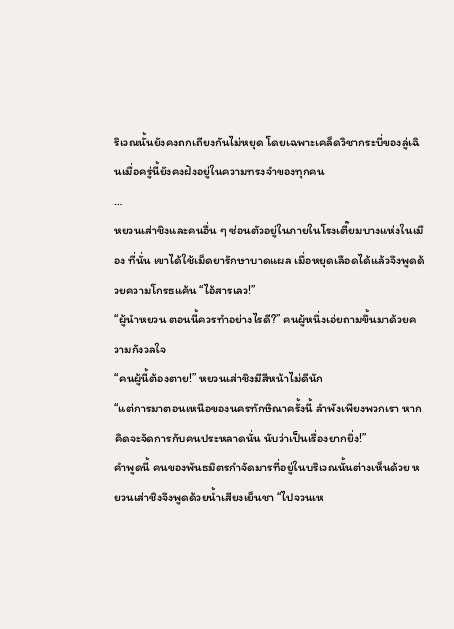ริเวณนั้นยังคงถกเถียงกันไม่หยุด โดยเฉพาะเคล็ดวิชากระบี่ของลู่เฉินเมื่อครู่นี้ยังคงฝังอยู่ในความทรงจำของทุกคน
…
หยวนเส่าชิงและคนอื่น ๆ ซ่อนตัวอยู่ในภายในโรงเตี๊ยมบางแห่งในเมือง ที่นั่น เขาได้ใช้เม็ดยารักษาบาดแผล เมื่อหยุดเลือดได้แล้วจึงพูดด้วยความโกรธแค้น “ไอ้สารเลว!”
“ผู้นำหยวน ตอนนี้ควรทำอย่างไรดี?” คนผู้หนึ่งเอ่ยถามขึ้นมาด้วยความกังวลใจ
“คนผู้นี้ต้องตาย!” หยวนเส่าชิงมีสีหน้าไม่ดีนัก
“แต่การมาตอนเหนือของนครทักษิณาครั้งนี้ ลำพังเพียงพวกเรา หากคิดจะจัดการกับคนประหลาดนั่น นับว่าเป็นเรื่องยากยิ่ง!”
คำพูดนี้ คนของพันธมิตรกำจัดมารที่อยู่ในบริเวณนั้นต่างเห็นด้วย หยวนเส่าชิงจึงพูดด้วยน้ำเสียงเย็นชา “ไปจวนเห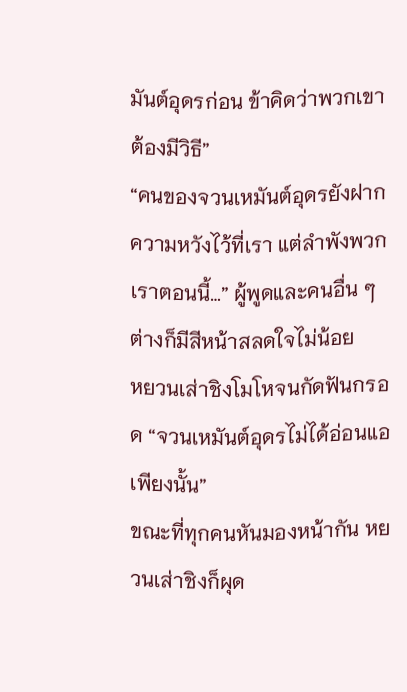มันต์อุดรก่อน ข้าคิดว่าพวกเขาต้องมีวิธี”
“คนของจวนเหมันต์อุดรยังฝากความหวังไว้ที่เรา แต่ลำพังพวกเราตอนนี้…” ผู้พูดและคนอื่น ๆ ต่างก็มีสีหน้าสลดใจไม่น้อย
หยวนเส่าชิงโมโหจนกัดฟันกรอด “จวนเหมันต์อุดรไม่ได้อ่อนแอเพียงนั้น”
ขณะที่ทุกคนหันมองหน้ากัน หยวนเส่าชิงก็ผุด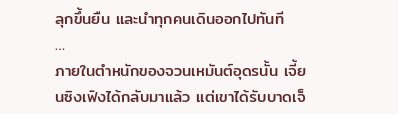ลุกขึ้นยืน และนำทุกคนเดินออกไปทันที
…
ภายในตำหนักของจวนเหมันต์อุดรนั้น เจี้ยนซิงเฟิงได้กลับมาแล้ว แต่เขาได้รับบาดเจ็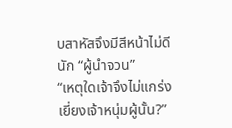บสาหัสจึงมีสีหน้าไม่ดีนัก “ผู้นำจวน”
“เหตุใดเจ้าจึงไม่แกร่งเยี่ยงเจ้าหนุ่มผู้นั้น?”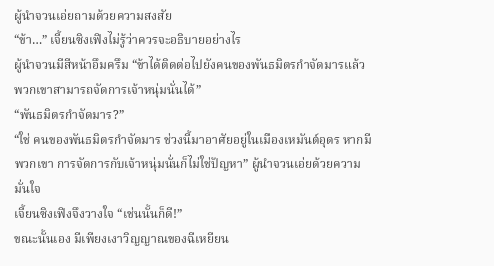ผู้นำจวนเอ่ยถามด้วยความสงสัย
“ข้า…” เจี้ยนซิงเฟิงไม่รู้ว่าควรจะอธิบายอย่างไร
ผู้นำจวนมีสีหน้าอึมครึม “ข้าได้ติดต่อไปยังคนของพันธมิตรกำจัดมารแล้ว พวกเขาสามารถจัดการเจ้าหนุ่มนั่นได้”
“พันธมิตรกำจัดมาร?”
“ใช่ คนของพันธมิตรกำจัดมาร ช่วงนี้มาอาศัยอยู่ในเมืองเหมันต์อุดร หากมีพวกเขา การจัดการกับเจ้าหนุ่มนั่นก็ไม่ใช่ปัญหา” ผู้นำจวนเอ่ยด้วยความมั่นใจ
เจี้ยนซิงเฟิงจึงวางใจ “เช่นนั้นก็ดี!”
ขณะนั้นเอง มีเพียงเงาวิญญาณของฉีเหยียน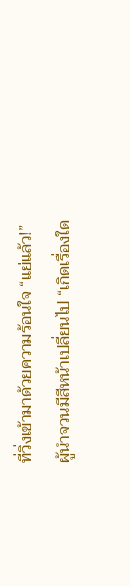ที่วิ่งเข้ามาด้วยความร้อนใจ “แย่แล้ว!”
ผู้นำจวนมีสีหน้าเปลี่ยนไป “เกิดเรื่องใด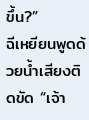ขึ้น?”
ฉีเหยียนพูดด้วยน้ำเสียงติดขัด “เจ้า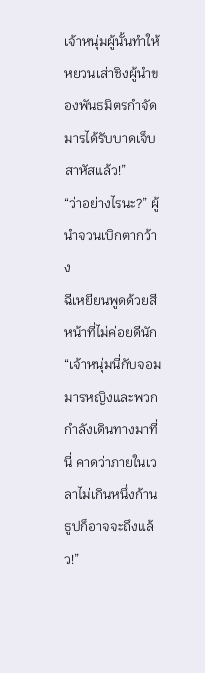เจ้าหนุ่มผู้นั้นทำให้หยวนเส่าชิงผู้นำของพันธมิตรกำจัดมารได้รับบาดเจ็บสาหัสแล้ว!”
“ว่าอย่างไรนะ?” ผู้นำจวนเบิกตากว้าง
ฉีเหยียนพูดด้วยสีหน้าที่ไม่ค่อยดีนัก “เจ้าหนุ่มนี่กับจอมมารหญิงและพวกกำลังเดินทางมาที่นี่ คาดว่าภายในเวลาไม่เกินหนึ่งก้านธูปก็อาจจะถึงแล้ว!”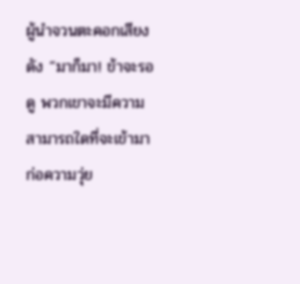ผู้นำจวนตะคอกเสียงดัง “มาก็มา! ข้าจะรอดู พวกเขาจะมีความสามารถใดที่จะเข้ามาก่อความวุ่ย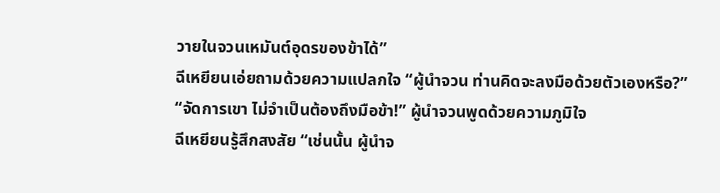วายในจวนเหมันต์อุดรของข้าได้”
ฉีเหยียนเอ่ยถามด้วยความแปลกใจ “ผู้นำจวน ท่านคิดจะลงมือด้วยตัวเองหรือ?”
“จัดการเขา ไม่จำเป็นต้องถึงมือข้า!” ผู้นำจวนพูดด้วยความภูมิใจ
ฉีเหยียนรู้สึกสงสัย “เช่นนั้น ผู้นำจ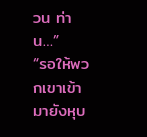วน ท่าน…”
“รอให้พวกเขาเข้ามายังหุบ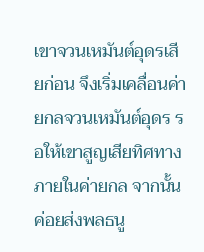เขาจวนเหมันต์อุดรเสียก่อน จึงเริ่มเคลื่อนค่ายกลจวนเหมันต์อุดร รอให้เขาสูญเสียทิศทางภายในค่ายกล จากนั้นค่อยส่งพลธนู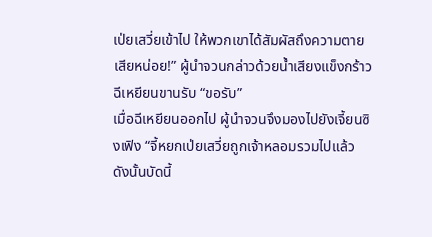เป่ยเสวี่ยเข้าไป ให้พวกเขาได้สัมผัสถึงความตายเสียหน่อย!” ผู้นำจวนกล่าวด้วยน้ำเสียงแข็งกร้าว
ฉีเหยียนขานรับ “ขอรับ”
เมื่อฉีเหยียนออกไป ผู้นำจวนจึงมองไปยังเจี้ยนซิงเฟิง “จี้หยกเป่ยเสวี่ยถูกเจ้าหลอมรวมไปแล้ว ดังนั้นบัดนี้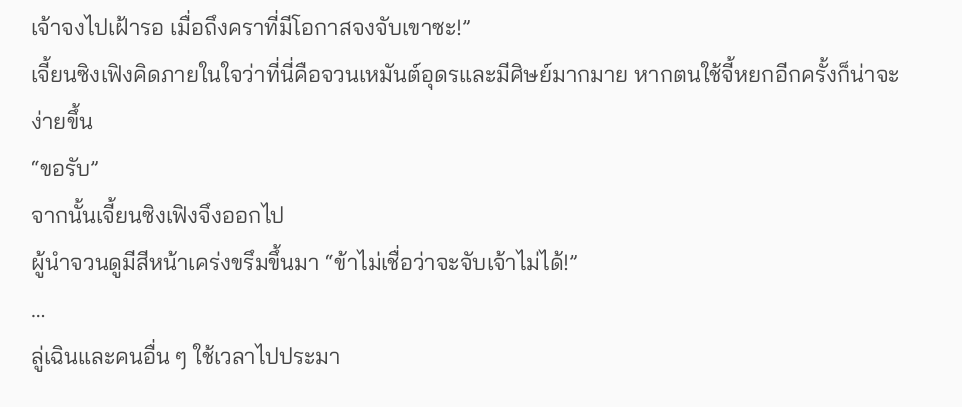เจ้าจงไปเฝ้ารอ เมื่อถึงคราที่มีโอกาสจงจับเขาซะ!”
เจี้ยนซิงเฟิงคิดภายในใจว่าที่นี่คือจวนเหมันต์อุดรและมีศิษย์มากมาย หากตนใช้จี้หยกอีกครั้งก็น่าจะง่ายขึ้น
“ขอรับ”
จากนั้นเจี้ยนซิงเฟิงจึงออกไป
ผู้นำจวนดูมีสีหน้าเคร่งขรึมขึ้นมา “ข้าไม่เชื่อว่าจะจับเจ้าไม่ได้!”
…
ลู่เฉินและคนอื่น ๆ ใช้เวลาไปประมา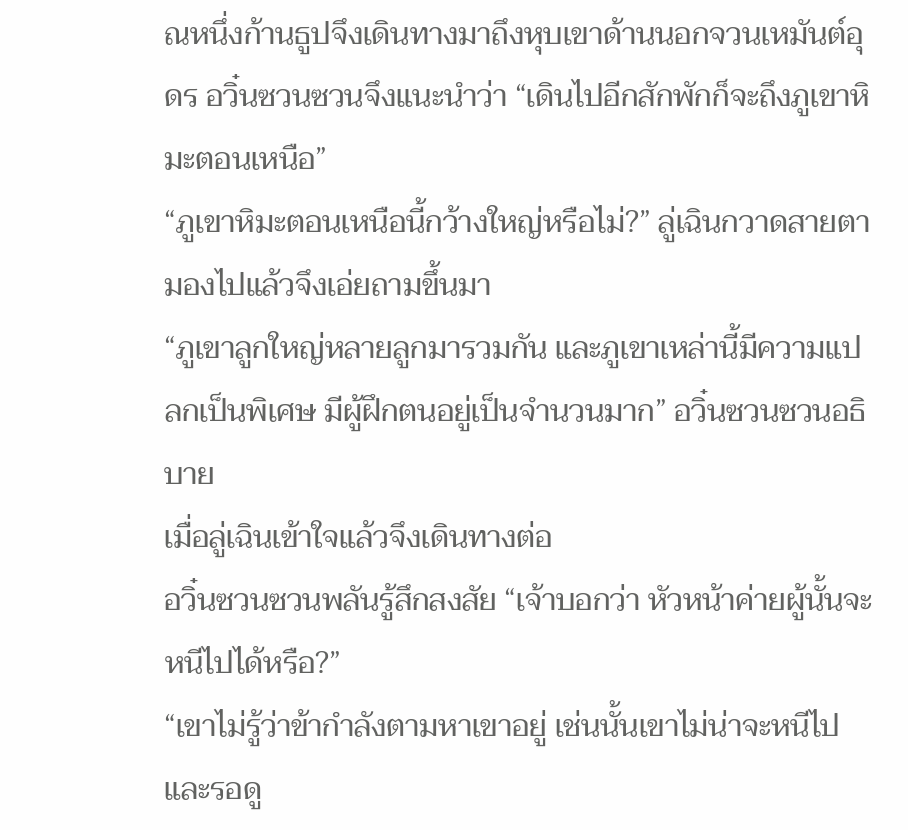ณหนึ่งก้านธูปจึงเดินทางมาถึงหุบเขาด้านนอกจวนเหมันต์อุดร อวิ๋นซวนซวนจึงแนะนำว่า “เดินไปอีกสักพักก็จะถึงภูเขาหิมะตอนเหนือ”
“ภูเขาหิมะตอนเหนือนี้กว้างใหญ่หรือไม่?” ลู่เฉินกวาดสายตามองไปแล้วจึงเอ่ยถามขึ้นมา
“ภูเขาลูกใหญ่หลายลูกมารวมกัน และภูเขาเหล่านี้มีความแปลกเป็นพิเศษ มีผู้ฝึกตนอยู่เป็นจำนวนมาก” อวิ๋นซวนซวนอธิบาย
เมื่อลู่เฉินเข้าใจแล้วจึงเดินทางต่อ
อวิ๋นซวนซวนพลันรู้สึกสงสัย “เจ้าบอกว่า หัวหน้าค่ายผู้นั้นจะหนีไปได้หรือ?”
“เขาไม่รู้ว่าข้ากำลังตามหาเขาอยู่ เช่นนั้นเขาไม่น่าจะหนีไป และรอดู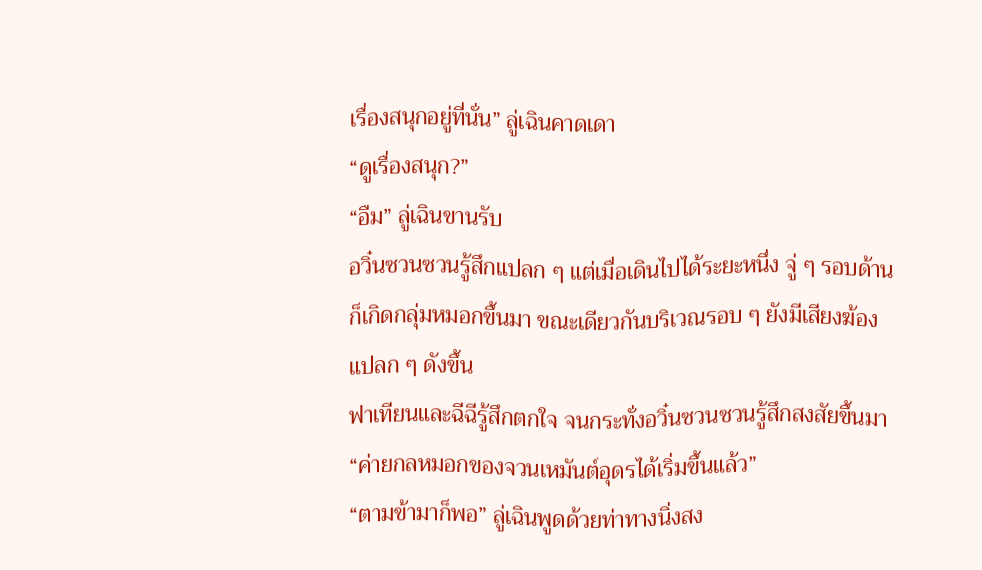เรื่องสนุกอยู่ที่นั่น” ลู่เฉินคาดเดา
“ดูเรื่องสนุก?”
“อืม” ลู่เฉินขานรับ
อวิ๋นซวนซวนรู้สึกแปลก ๆ แต่เมื่อเดินไปได้ระยะหนึ่ง จู่ ๆ รอบด้านก็เกิดกลุ่มหมอกขึ้นมา ขณะเดียวกันบริเวณรอบ ๆ ยังมีเสียงฆ้องแปลก ๆ ดังขึ้น
ฟาเทียนและฉีฉีรู้สึกตกใจ จนกระทั่งอวิ๋นซวนซวนรู้สึกสงสัยขึ้นมา “ค่ายกลหมอกของจวนเหมันต์อุดรได้เริ่มขึ้นแล้ว”
“ตามข้ามาก็พอ” ลู่เฉินพูดด้วยท่าทางนิ่งสง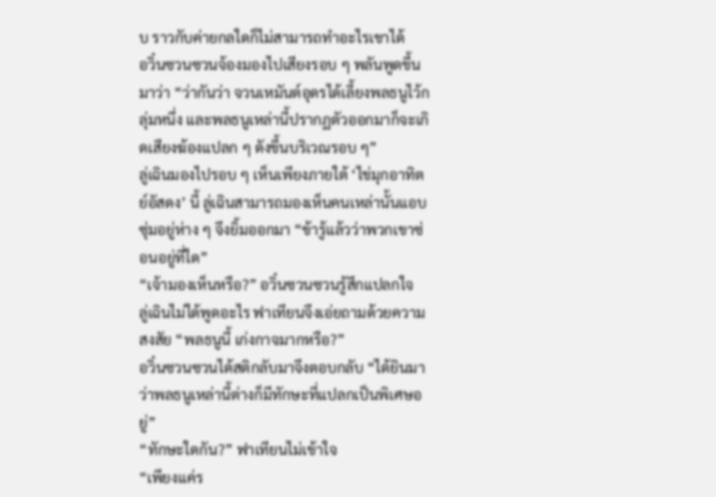บ ราวกับค่ายกลใดก็ไม่สามารถทำอะไรเขาได้
อวิ๋นซวนซวนจ้องมองไปเสียงรอบ ๆ พลันพูดขึ้นมาว่า “ว่ากันว่า จวนเหมันต์อุดรได้เลี้ยงพลธนูไว้กลุ่มหนึ่ง และพลธนูเหล่านี้ปรากฏตัวออกมาก็จะเกิดเสียงฆ้องแปลก ๆ ดังขึ้นบริเวณรอบ ๆ”
ลู่เฉินมองไปรอบ ๆ เห็นเพียงภายใต้ ‘ไข่มุกอาทิตย์อัสดง’ นี้ ลู่เฉินสามารถมองเห็นคนเหล่านั้นแอบซุ่มอยู่ห่าง ๆ จึงยิ้มออกมา “ข้ารู้แล้วว่าพวกเขาซ่อนอยู่ที่ใด”
“เจ้ามองเห็นหรือ?” อวิ๋นซวนซวนรู้สึกแปลกใจ
ลู่เฉินไม่ได้พูดอะไร ฟาเทียนจึงเอ่ยถามด้วยความสงสัย “พลธนูนี้ เก่งกาจมากหรือ?”
อวิ๋นซวนซวนได้สติกลับมาจึงตอบกลับ “ได้ยินมาว่าพลธนูเหล่านี้ต่างก็มีทักษะที่แปลกเป็นพิเศษอยู่”
“ทักษะใดกัน?” ฟาเทียนไม่เข้าใจ
“เพียงแค่ร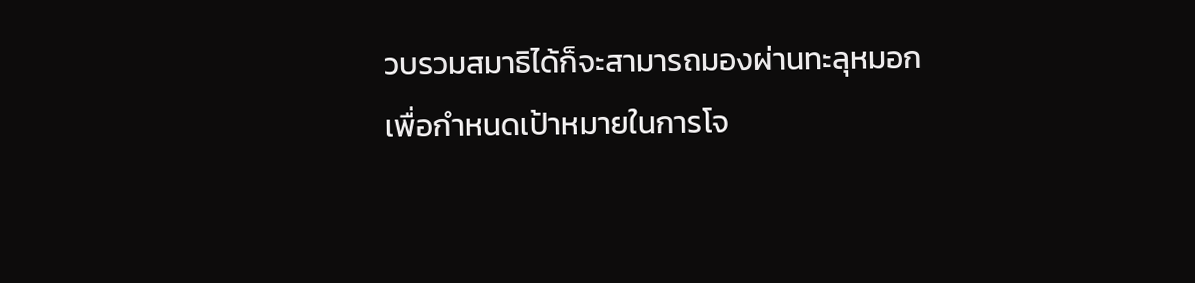วบรวมสมาธิได้ก็จะสามารถมองผ่านทะลุหมอก เพื่อกำหนดเป้าหมายในการโจ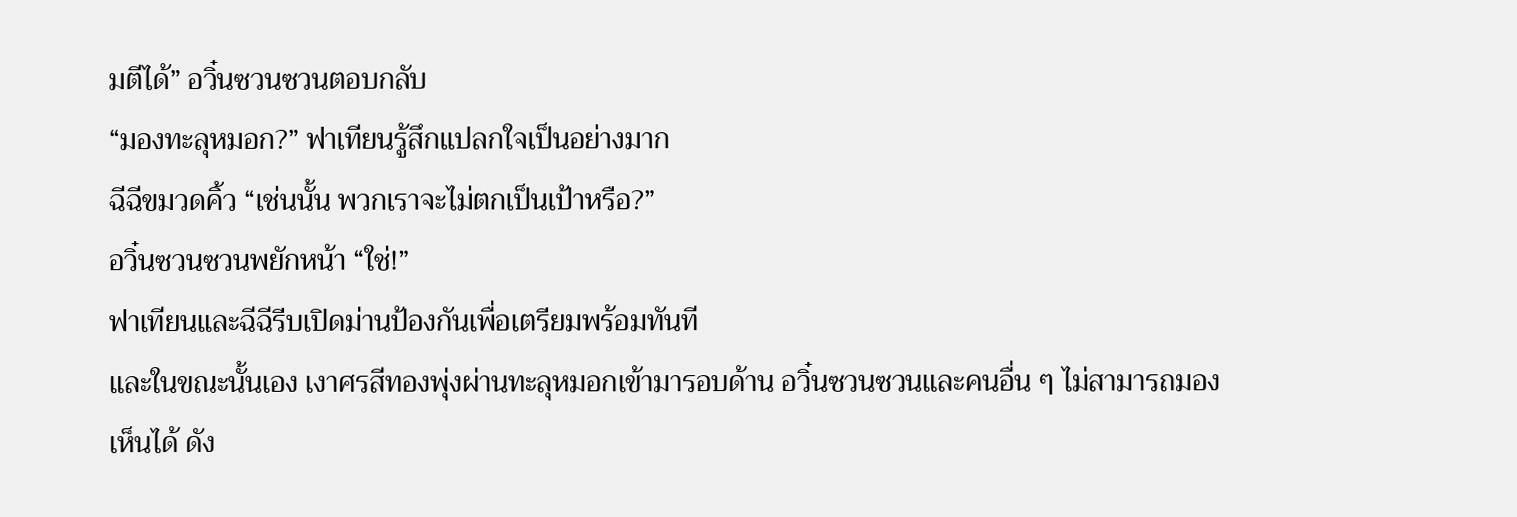มตีได้” อวิ๋นซวนซวนตอบกลับ
“มองทะลุหมอก?” ฟาเทียนรู้สึกแปลกใจเป็นอย่างมาก
ฉีฉีขมวดคิ้ว “เช่นนั้น พวกเราจะไม่ตกเป็นเป้าหรือ?”
อวิ๋นซวนซวนพยักหน้า “ใช่!”
ฟาเทียนและฉีฉีรีบเปิดม่านป้องกันเพื่อเตรียมพร้อมทันที
และในขณะนั้นเอง เงาศรสีทองพุ่งผ่านทะลุหมอกเข้ามารอบด้าน อวิ๋นซวนซวนและคนอื่น ๆ ไม่สามารถมองเห็นได้ ดัง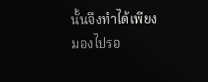นั้นจึงทำได้เพียงมองไปรอ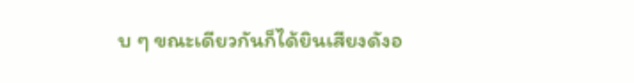บ ๆ ขณะเดียวกันก็ได้ยินเสียงดังอ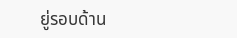ยู่รอบด้าน